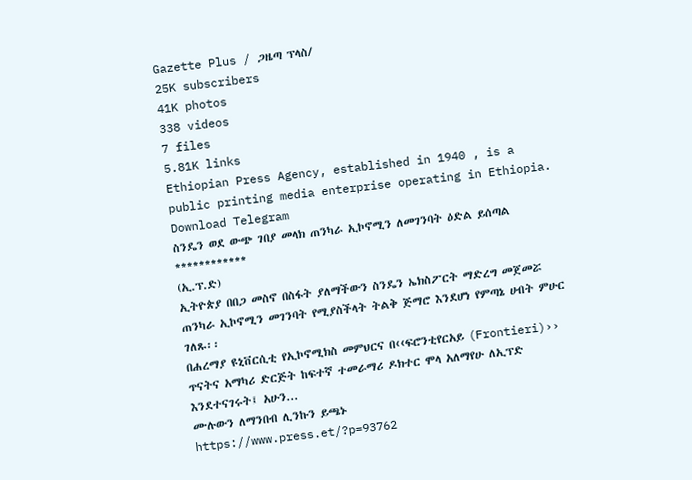Gazette Plus / ጋዜጣ ፕላስ/
25K subscribers
41K photos
338 videos
7 files
5.81K links
Ethiopian Press Agency, established in 1940 , is a public printing media enterprise operating in Ethiopia.
Download Telegram
ስንዴን ወደ ውጭ ገበያ መላክ ጠንካራ ኢኮኖሚን ለመገንባት ዕድል ይሰጣል
************
(ኢ.ፕ.ድ)
ኢትዮጵያ በበጋ መስኖ በስፋት ያለማችውን ስንዴን ኤክስፖርት ማድረግ መጀመሯ ጠንካራ ኢኮኖሚን መገንባት የሚያስችላት ትልቅ ጅማሮ እንደሆነ የምጣኔ ሀብት ምሁር ገለጹ፡፡
በሐረማያ ዩኒቨርሲቲ የኢኮኖሚክስ መምህርና በ‹‹ፍሮንቲየርአይ (Frontieri)›› ጥናትና አማካሪ ድርጅት ከፍተኛ ተመራማሪ ዶክተር ሞላ አለማየሁ ለኢፕድ እንደተናገሩት፤ አሁን...
ሙሉውን ለማንበብ ሊንኩን ይጫኑ
https://www.press.et/?p=93762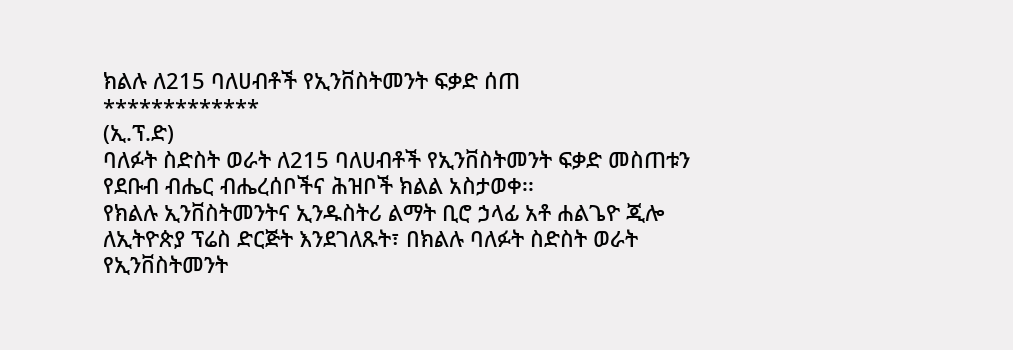ክልሉ ለ215 ባለሀብቶች የኢንቨስትመንት ፍቃድ ሰጠ
*************
(ኢ.ፕ.ድ)
ባለፉት ስድስት ወራት ለ215 ባለሀብቶች የኢንቨስትመንት ፍቃድ መስጠቱን የደቡብ ብሔር ብሔረሰቦችና ሕዝቦች ክልል አስታወቀ፡፡
የክልሉ ኢንቨስትመንትና ኢንዱስትሪ ልማት ቢሮ ኃላፊ አቶ ሐልጌዮ ጂሎ ለኢትዮጵያ ፕሬስ ድርጅት እንደገለጹት፣ በክልሉ ባለፉት ስድስት ወራት የኢንቨስትመንት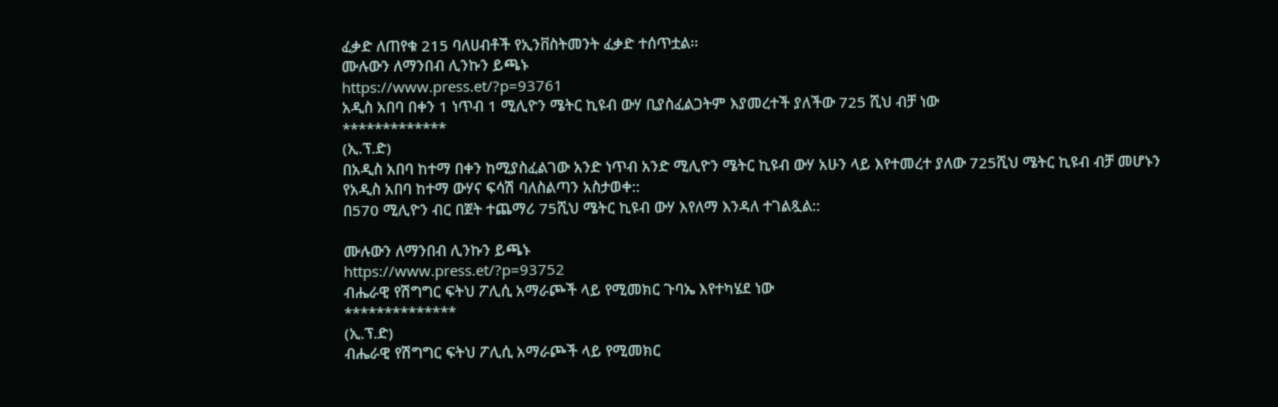ፈቃድ ለጠየቁ 215 ባለሀብቶች የኢንቨስትመንት ፈቃድ ተሰጥቷል፡፡
ሙሉውን ለማንበብ ሊንኩን ይጫኑ
https://www.press.et/?p=93761
አዲስ አበባ በቀን 1 ነጥብ 1 ሚሊዮን ሜትር ኪዩብ ውሃ ቢያስፈልጋትም እያመረተች ያለችው 725 ሺህ ብቻ ነው
*************
(ኢ.ፕ.ድ)
በአዲስ አበባ ከተማ በቀን ከሚያስፈልገው አንድ ነጥብ አንድ ሚሊዮን ሜትር ኪዩብ ውሃ አሁን ላይ እየተመረተ ያለው 725ሺህ ሜትር ኪዩብ ብቻ መሆኑን የአዲስ አበባ ከተማ ውሃና ፍሳሽ ባለስልጣን አስታወቀ::
በ570 ሚሊዮን ብር በጀት ተጨማሪ 75ሺህ ሜትር ኪዩብ ውሃ እየለማ እንዳለ ተገልጿል::

ሙሉውን ለማንበብ ሊንኩን ይጫኑ
https://www.press.et/?p=93752
ብሔራዊ የሽግግር ፍትህ ፖሊሲ አማራጮች ላይ የሚመክር ጉባኤ እየተካሄደ ነው
**************
(ኢ.ፕ.ድ)
ብሔራዊ የሽግግር ፍትህ ፖሊሲ አማራጮች ላይ የሚመክር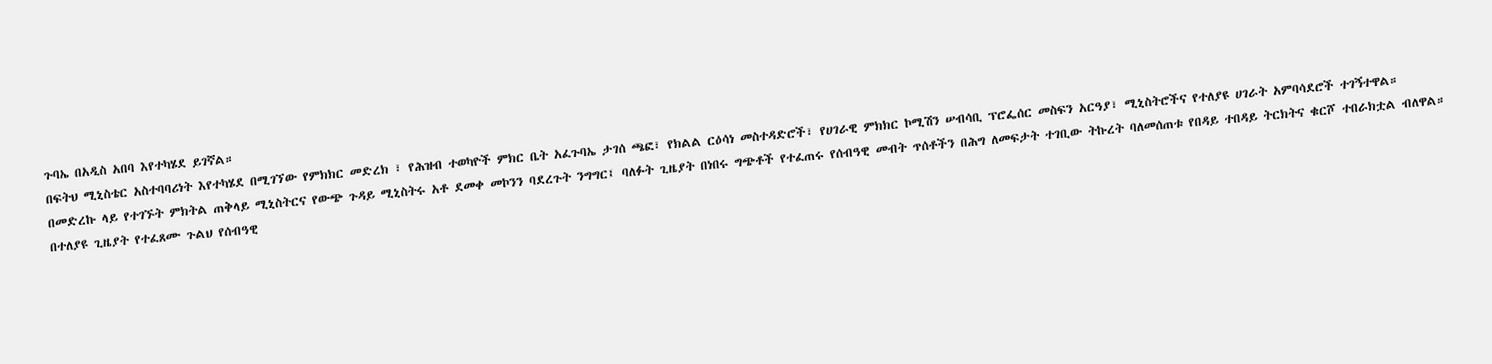ጉባኤ በአዲስ አበባ እየተካሄደ ይገኛል።
በፍትህ ሚኒስቴር አስተባባሪነት እየተካሄደ በሚገኘው የምክክር መድረክ ፣ የሕዝብ ተወካዮች ምክር ቤት አፈጉባኤ ታገሰ ጫፎ፣ የክልል ርዕሳነ መስተዳድሮች፣ የሀገራዊ ምክክር ኮሚሽን ሠብሳቢ ፕሮፌሰር መስፍን አርዓያ፣ ሚኒስትሮችና የተለያዩ ሀገራት አምባሳደሮች ተገኝተዋል።
በመድረኩ ላይ የተገኙት ምክትል ጠቅላይ ሚኒስትርና የውጭ ጉዳይ ሚኒስትሩ አቶ ደመቀ መኮንን ባደረጉት ንግግር፤ ባለፉት ጊዜያት በነበሩ ግጭቶች የተፈጠሩ የሰብዓዊ መብት ጥሰቶችን በሕግ ለመፍታት ተገቢው ትኩረት ባለመሰጠቱ የበዳይ ተበዳይ ትርክትና ቁርሾ ተበራክቷል ብለዋል።
በተለያዩ ጊዜያት የተፈጸሙ ጉልህ የሰብዓዊ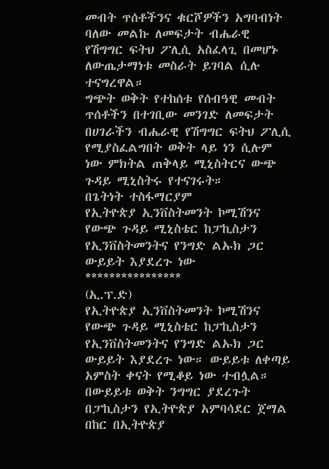መብት ጥሰቶችንና ቁርሾዎችን አግባብነት ባለው መልኩ ለመፍታት ብሔራዊ የሽግግር ፍትህ ፖሊሲ አስፈላጊ በመሆኑ ለውጤታማነቱ መስራት ይገባል ሲሉ ተናግረዋል።
ግጭት ወቅት የተከሰቱ የሰብዓዊ መብት ጥሰቶችን በተገቢው መንገድ ለመፍታት በሀገራችን ብሔራዊ የሽግግር ፍትህ ፖሊሲ የሚያስፈልግበት ወቅት ላይ ነን ሲሉም ነው ምክትል ጠቅላይ ሚኒስትርና ውጭ ጉዳይ ሚኒስትሩ የተናገሩት።
በጌትነት ተስፋማርያም
የኢትዮጵያ ኢንቨስትመንት ኮሚሽንና የውጭ ጉዳይ ሚኒስቴር ከፓኪስታን የኢንቨስትመንትና የንግድ ልኡክ ጋር ውይይት እያደረጉ ነው
****************
(ኢ.ፕ.ድ)
የኢትዮጵያ ኢንቨስትመንት ኮሚሽንና የውጭ ጉዳይ ሚኒስቴር ከፓኪስታን የኢንቨስትመንትና የንግድ ልኡክ ጋር ውይይት እያደረጉ ነው። ውይይቱ ለቀጣይ አምስት ቀናት የሚቆይ ነው ተብሏል።
በውይይቱ ወቅት ንግግር ያደረጉት በፓኪስታን የኢትዮጵያ አምባሳደር ጀማል በከር በኢትዮጵያ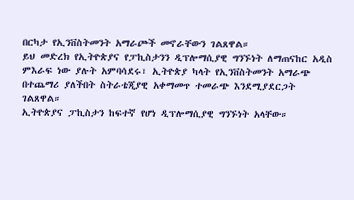በርካታ የኢንቨስትመንት አማራጮች መኖራቸውን ገልጸዋል።
ይህ መድረክ የኢትዮጵያና የፓኪስታንን ዲፕሎማሲያዊ ግንኙነት ለማጠናከር አዲስ ምእራፍ ነው ያሉት አምባሳደሩ፣ ኢትዮጵያ ካላት የኢንቨስትመንት አማራጭ በተጨማሪ ያለችበት ስትራቴጂያዊ አቀማመጥ ተመራጭ እንደሚያደርጋት ገልጸዋል።
ኢትዮጵያና ፓኪስታን ከፍተኛ የሆነ ዲፕሎማሲያዊ ግንኙነት አላቸው።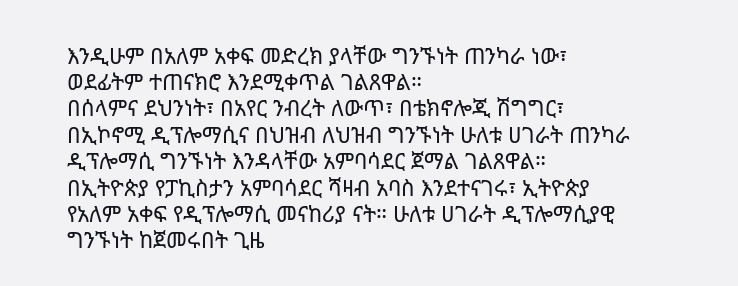እንዲሁም በአለም አቀፍ መድረክ ያላቸው ግንኙነት ጠንካራ ነው፣ ወደፊትም ተጠናክሮ እንደሚቀጥል ገልጸዋል።
በሰላምና ደህንነት፣ በአየር ንብረት ለውጥ፣ በቴክኖሎጂ ሽግግር፣ በኢኮኖሚ ዲፕሎማሲና በህዝብ ለህዝብ ግንኙነት ሁለቱ ሀገራት ጠንካራ ዲፕሎማሲ ግንኙነት እንዳላቸው አምባሳደር ጀማል ገልጸዋል።
በኢትዮጵያ የፓኪስታን አምባሳደር ሻዛብ አባስ እንደተናገሩ፣ ኢትዮጵያ የአለም አቀፍ የዲፕሎማሲ መናከሪያ ናት። ሁለቱ ሀገራት ዲፕሎማሲያዊ ግንኙነት ከጀመሩበት ጊዜ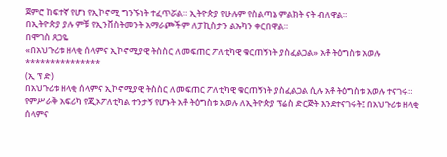ጀምሮ ከፍተኛ የሆነ የኢኮኖሚ ግንኙነት ተፈጥሯል። ኢትዮጵያ የሁሉም የስልጣኔ ምልክት ናት ብለዋል።
በኢትዮጵያ ያሉ ምቹ የኢንቨስትመንት አማራጮችም ለፓኪስታን ልኡካን ቀርበዋል።
በሞገስ ጸጋዬ
«በአህጉሪቱ ዘላቂ ሰላምና ኢኮኖሚያዊ ትስስር ለመፍጠር ፖለቲካዊ ቁርጠኝነት ያስፈልጋል» አቶ ትዕግስቱ አወሉ
***************
(ኢ ፕ ድ)
በአህጉሪቱ ዘላቂ ሰላምና ኢኮኖሚያዊ ትስስር ለመፍጠር ፖለቲካዊ ቁርጠኝነት ያስፈልጋል ሲሉ አቶ ትዕግስቱ አወሉ ተናገሩ።
የምሥራቅ አፍሪካ የጂኦፖለቲካል ተንታኝ የሆኑት አቶ ትዕግስቱ አወሉ ለኢትዮጵያ ፕሬስ ድርጅት እንደተናገሩት፤ በአህጉሪቱ ዘላቂ ሰላምና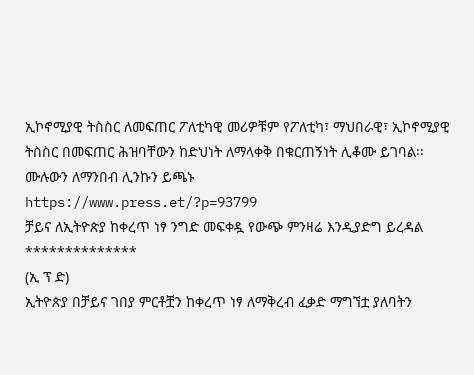ኢኮኖሚያዊ ትስስር ለመፍጠር ፖለቲካዊ መሪዎቹም የፖለቲካ፣ ማህበራዊ፣ ኢኮኖሚያዊ ትስስር በመፍጠር ሕዝባቸውን ከድህነት ለማላቀቅ በቁርጠኝነት ሊቆሙ ይገባል፡፡
ሙሉውን ለማንበብ ሊንኩን ይጫኑ
https://www.press.et/?p=93799
ቻይና ለኢትዮጵያ ከቀረጥ ነፃ ንግድ መፍቀዷ የውጭ ምንዛሬ እንዲያድግ ይረዳል
**************
(ኢ ፕ ድ)
ኢትዮጵያ በቻይና ገበያ ምርቶቿን ከቀረጥ ነፃ ለማቅረብ ፈቃድ ማግኘቷ ያለባትን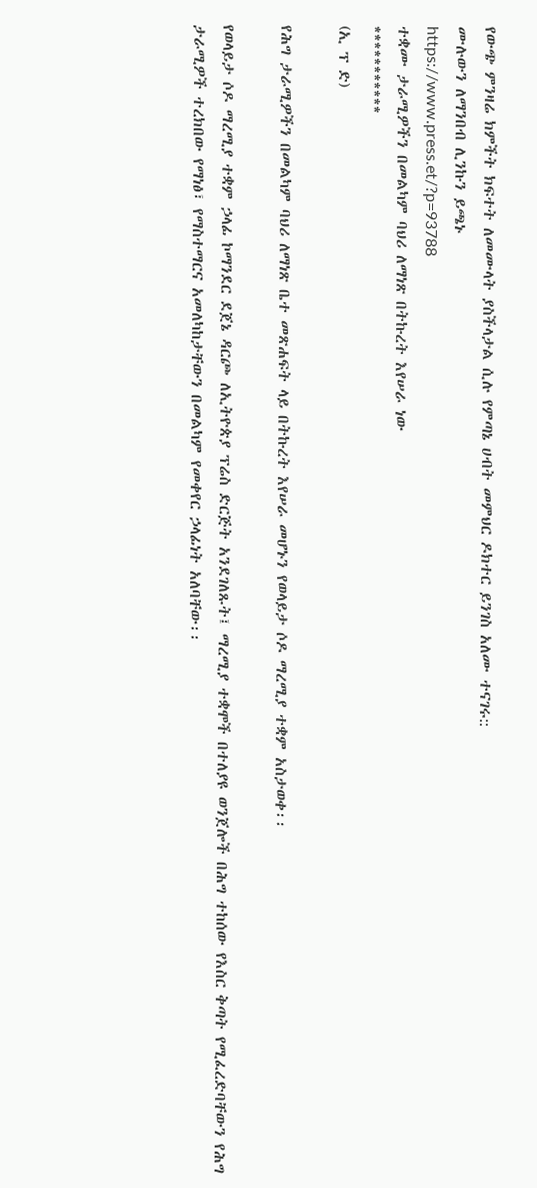የውጭ ምንዛሬ ክምችት ክፍተት ለመሙላት ያስችላታል ሲሉ የምጣኔ ሀብት መምህር ዶክተር ይንገስ አለሙ ተናገሩ::
ሙሉውን ለማንበብ ሊንኩን ይጫኑ
https://www.press.et/?p=93788
ተቋሙ ታራሚዎችን በመልካም ባህሪ ለማነጽ በትኩረት እየሠራ ነው
***********
(ኢ ፕ ድ)

የሕግ ታራሚዎችን በመልካም ባህሪ ለማነጽ ቤተ መጽሐፍት ላይ በትኩረት እየሠራ መሆኑን የወላይታ ሶዶ ማረሚያ ተቋም አስታወቀ፡፡

የወላይታ ሶዶ ማረሚያ ተቋም ኃላፊ ኮማንደር ደጀኔ ዳርጮ ለኢትዮጵያ ፕሬስ ድርጅት አንደገለጹት፤ ማረሚያ ተቋሞች በተለያዩ ወንጀሎች በሕግ ተከሰው የእስር ቅጣት የሚፈረድባቸውን የሕግ ታራሚዎች ተረክበው የማነፅ፣ የማስተማርና አመለካከታቸውን በመልካም የመቀየር ኃላፊነት አለባቸው፡፡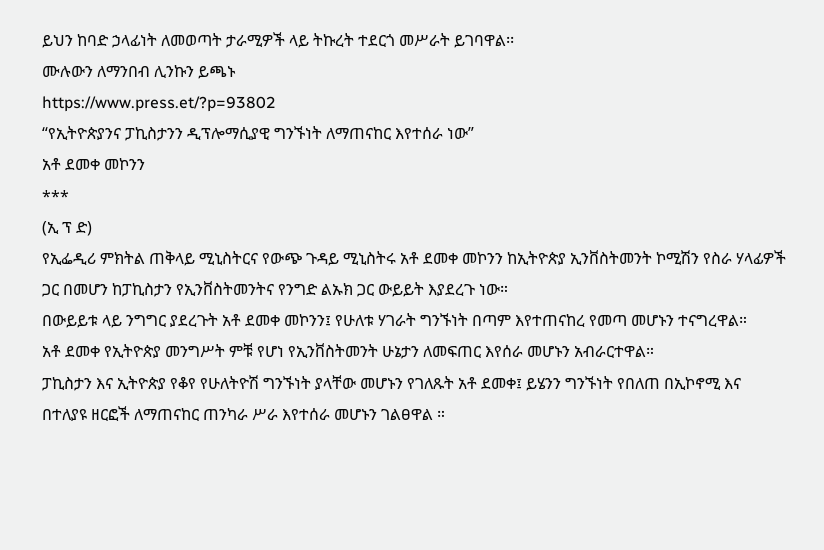ይህን ከባድ ኃላፊነት ለመወጣት ታራሚዎች ላይ ትኩረት ተደርጎ መሥራት ይገባዋል፡፡
ሙሉውን ለማንበብ ሊንኩን ይጫኑ
https://www.press.et/?p=93802
“የኢትዮጵያንና ፓኪስታንን ዲፕሎማሲያዊ ግንኙነት ለማጠናከር እየተሰራ ነው”
አቶ ደመቀ መኮንን
***
(ኢ ፕ ድ)
የኢፌዲሪ ምክትል ጠቅላይ ሚኒስትርና የውጭ ጉዳይ ሚኒስትሩ አቶ ደመቀ መኮንን ከኢትዮጵያ ኢንቨስትመንት ኮሚሽን የስራ ሃላፊዎች ጋር በመሆን ከፓኪስታን የኢንቨስትመንትና የንግድ ልኡክ ጋር ውይይት እያደረጉ ነው።
በውይይቱ ላይ ንግግር ያደረጉት አቶ ደመቀ መኮንን፤ የሁለቱ ሃገራት ግንኙነት በጣም እየተጠናከረ የመጣ መሆኑን ተናግረዋል።
አቶ ደመቀ የኢትዮጵያ መንግሥት ምቹ የሆነ የኢንቨስትመንት ሁኔታን ለመፍጠር እየሰራ መሆኑን አብራርተዋል።
ፓኪስታን እና ኢትዮጵያ የቆየ የሁለትዮሽ ግንኙነት ያላቸው መሆኑን የገለጹት አቶ ደመቀ፤ ይሄንን ግንኙነት የበለጠ በኢኮኖሚ እና በተለያዩ ዘርፎች ለማጠናከር ጠንካራ ሥራ እየተሰራ መሆኑን ገልፀዋል ።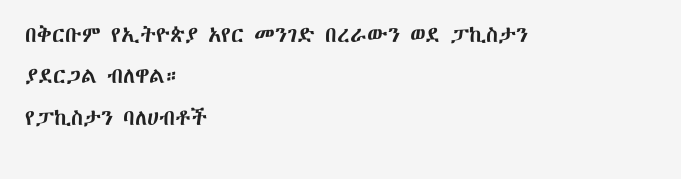በቅርቡም የኢትዮጵያ አየር መንገድ በረራውን ወደ ፓኪስታን ያደርጋል ብለዋል።
የፓኪስታን ባለሀብቶች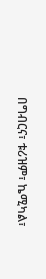በግብርና፣ ቱሪዝም፣ ኬሚካል፣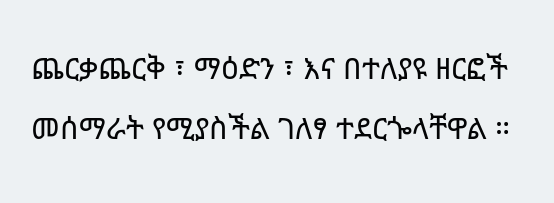ጨርቃጨርቅ ፣ ማዕድን ፣ እና በተለያዩ ዘርፎች መሰማራት የሚያስችል ገለፃ ተደርጐላቸዋል ።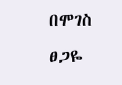በሞገስ ፀጋዬ